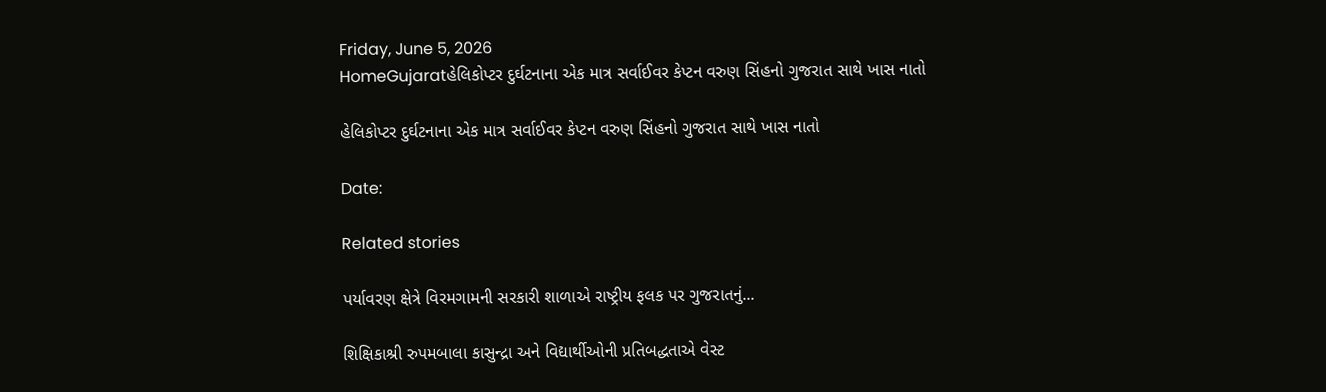Friday, June 5, 2026
HomeGujaratહેલિકોપ્ટર દુર્ઘટનાના એક માત્ર સર્વાઈવર કેપ્ટન વરુણ સિંહનો ગુજરાત સાથે ખાસ નાતો

હેલિકોપ્ટર દુર્ઘટનાના એક માત્ર સર્વાઈવર કેપ્ટન વરુણ સિંહનો ગુજરાત સાથે ખાસ નાતો

Date:

Related stories

પર્યાવરણ ક્ષેત્રે વિરમગામની સરકારી શાળાએ રાષ્ટ્રીય ફલક પર ગુજરાતનું...

શિક્ષિકાશ્રી રુપમબાલા કાસુન્દ્રા અને વિદ્યાર્થીઓની પ્રતિબદ્ધતાએ વેસ્ટ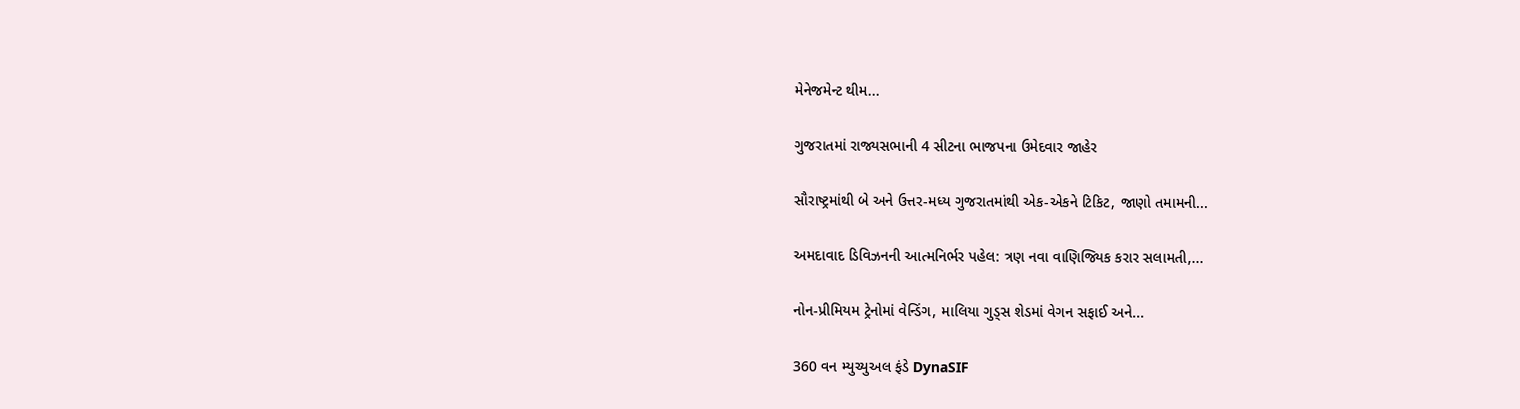મેનેજમેન્ટ થીમ...

ગુજરાતમાં રાજ્યસભાની 4 સીટના ભાજપના ઉમેદવાર જાહેર

સૌરાષ્ટ્રમાંથી બે અને ઉત્તર-મધ્ય ગુજરાતમાંથી એક-એકને ટિકિટ, જાણો તમામની...

અમદાવાદ ડિવિઝનની આત્મનિર્ભર પહેલ: ત્રણ નવા વાણિજ્યિક કરાર સલામતી,...

નોન-પ્રીમિયમ ટ્રેનોમાં વેન્ડિંગ, માલિયા ગુડ્સ શેડમાં વેગન સફાઈ અને...

360 વન મ્યુચ્યુઅલ ફંડે DynaSIF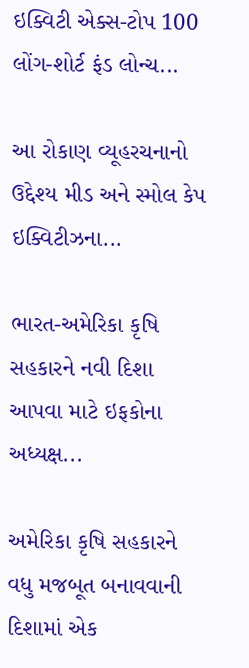ઇક્વિટી એક્સ-ટોપ 100 લોંગ-શોર્ટ ફંડ લોન્ચ...

આ રોકાણ વ્યૂહરચનાનો ઉદ્દેશ્ય મીડ અને સ્મોલ કેપ ઇક્વિટીઝના...

ભારત-અમેરિકા કૃષિ સહકારને નવી દિશા આપવા માટે ઇફકોના અધ્યક્ષ...

અમેરિકા કૃષિ સહકારને વધુ મજબૂત બનાવવાની દિશામાં એક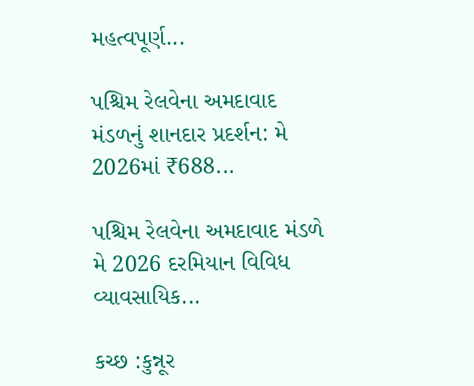મહત્વપૂર્ણ...

પશ્ચિમ રેલવેના અમદાવાદ મંડળનું શાનદાર પ્રદર્શન: મે 2026માં ₹688...

પશ્ચિમ રેલવેના અમદાવાદ મંડળે મે 2026 દરમિયાન વિવિધ વ્યાવસાયિક...

કચ્છ :કુન્નૂર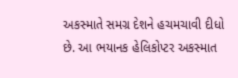અકસ્માતે સમગ્ર દેશને હચમચાવી દીધો છે. આ ભયાનક હેલિકોપ્ટર અકસ્માત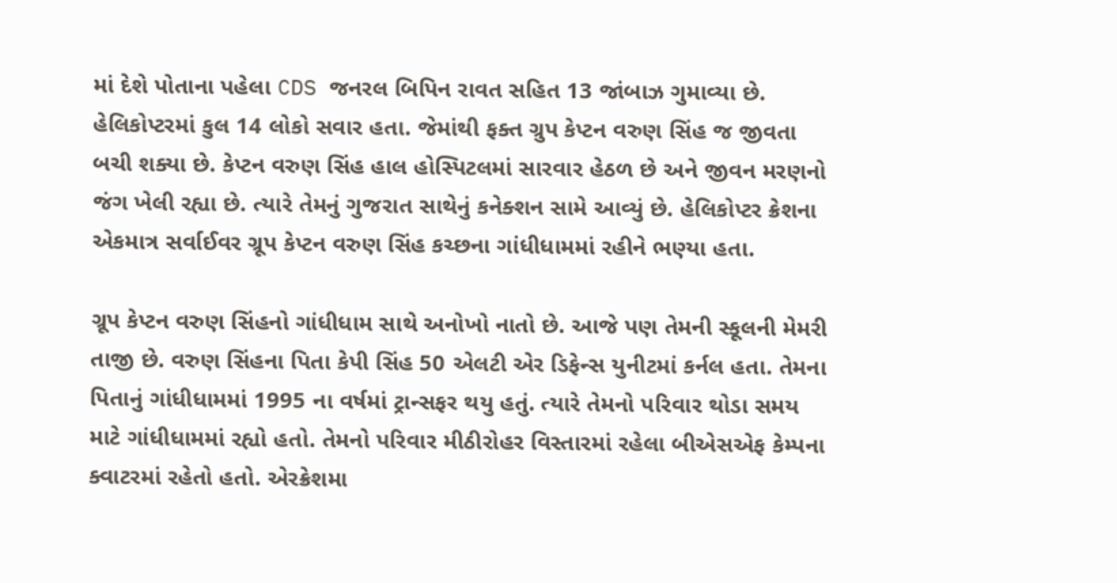માં દેશે પોતાના પહેલા CDS જનરલ બિપિન રાવત સહિત 13 જાંબાઝ ગુમાવ્યા છે. હેલિકોપ્ટરમાં કુલ 14 લોકો સવાર હતા. જેમાંથી ફક્ત ગ્રુપ કેપ્ટન વરુણ સિંહ જ જીવતા બચી શક્યા છે. કેપ્ટન વરુણ સિંહ હાલ હોસ્પિટલમાં સારવાર હેઠળ છે અને જીવન મરણનો જંગ ખેલી રહ્યા છે. ત્યારે તેમનું ગુજરાત સાથેનું કનેક્શન સામે આવ્યું છે. હેલિકોપ્ટર ક્રેશના એકમાત્ર સર્વાઈવર ગ્રૂપ કેપ્ટન વરુણ સિંહ કચ્છના ગાંધીધામમાં રહીને ભણ્યા હતા.

ગ્રૂપ કેપ્ટન વરુણ સિંહનો ગાંધીધામ સાથે અનોખો નાતો છે. આજે પણ તેમની સ્કૂલની મેમરી તાજી છે. વરુણ સિંહના પિતા કેપી સિંહ 50 એલટી એર ડિફેન્સ યુનીટમાં કર્નલ હતા. તેમના પિતાનું ગાંધીધામમાં 1995 ના વર્ષમાં ટ્રાન્સફર થયુ હતું. ત્યારે તેમનો પરિવાર થોડા સમય માટે ગાંધીધામમાં રહ્યો હતો. તેમનો પરિવાર મીઠીરોહર વિસ્તારમાં રહેલા બીએસએફ કેમ્પના ક્વાટરમાં રહેતો હતો. એરક્રેશમા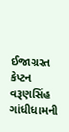ઈજાગ્રસ્ત કેપ્ટન વરૂણસિંહ ગાંધીધામની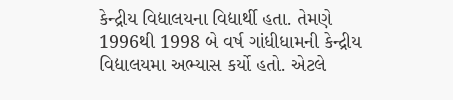કેન્દ્રીય વિદ્યાલયના વિદ્યાર્થી હતા. તેમણે 1996થી 1998 બે વર્ષ ગાંધીધામની કેન્દ્રીય વિદ્યાલયમા અભ્યાસ કર્યો હતો. એટલે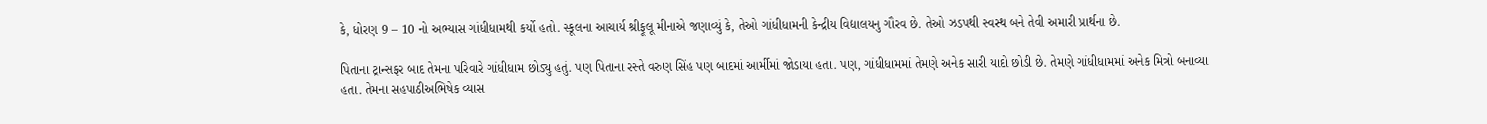કે, ધોરણ 9 – 10 નો અભ્યાસ ગાંધીધામથી કર્યો હતો. સ્કૂલના આચાર્ય શ્રીફૂલૂ મીનાએ જણાવ્યું કે, તેઓ ગાંધીધામની કેન્દ્રીય વિદ્યાલયનુ ગૌરવ છે. તેઓ ઝડપથી સ્વસ્થ બને તેવી અમારી પ્રાર્થના છે.

પિતાના ટ્રાન્સફર બાદ તેમના પરિવારે ગાંધીધામ છોડ્યુ હતું. પણ પિતાના રસ્તે વરુણ સિંહ પણ બાદમાં આર્મીમાં જોડાયા હતા. પણ, ગાંધીધામમાં તેમણે અનેક સારી યાદો છોડી છે. તેમણે ગાંધીધામમાં અનેક મિત્રો બનાવ્યા હતા. તેમના સહપાઠીઅભિષેક વ્યાસ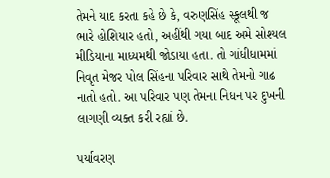તેમને યાદ કરતા કહે છે કે, વરુણસિંહ સ્કૂલથી જ ભારે હોશિયાર હતો, અહીંથી ગયા બાદ અમે સોશ્યલ મીડિયાના માધ્યમથી જોડાયા હતા. તો ગાંધીધામમાં નિવૃત મેજર પોલ સિંહના પરિવાર સાથે તેમનો ગાઢ નાતો હતો. આ પરિવાર પણ તેમના નિધન પર દુખની લાગણી વ્યક્ત કરી રહ્યાં છે.

પર્યાવરણ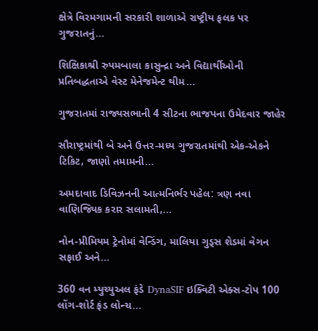ક્ષેત્રે વિરમગામની સરકારી શાળાએ રાષ્ટ્રીય ફલક પર ગુજરાતનું...

શિક્ષિકાશ્રી રુપમબાલા કાસુન્દ્રા અને વિદ્યાર્થીઓની પ્રતિબદ્ધતાએ વેસ્ટ મેનેજમેન્ટ થીમ...

ગુજરાતમાં રાજ્યસભાની 4 સીટના ભાજપના ઉમેદવાર જાહેર

સૌરાષ્ટ્રમાંથી બે અને ઉત્તર-મધ્ય ગુજરાતમાંથી એક-એકને ટિકિટ, જાણો તમામની...

અમદાવાદ ડિવિઝનની આત્મનિર્ભર પહેલ: ત્રણ નવા વાણિજ્યિક કરાર સલામતી,...

નોન-પ્રીમિયમ ટ્રેનોમાં વેન્ડિંગ, માલિયા ગુડ્સ શેડમાં વેગન સફાઈ અને...

360 વન મ્યુચ્યુઅલ ફંડે DynaSIF ઇક્વિટી એક્સ-ટોપ 100 લોંગ-શોર્ટ ફંડ લોન્ચ...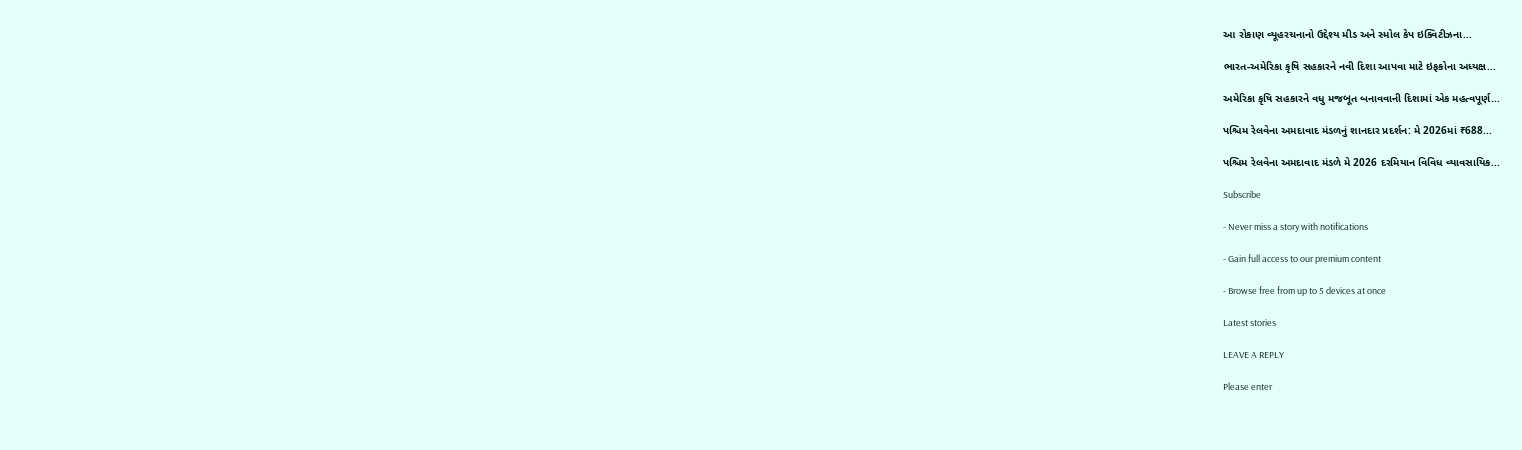આ રોકાણ વ્યૂહરચનાનો ઉદ્દેશ્ય મીડ અને સ્મોલ કેપ ઇક્વિટીઝના...

ભારત-અમેરિકા કૃષિ સહકારને નવી દિશા આપવા માટે ઇફકોના અધ્યક્ષ...

અમેરિકા કૃષિ સહકારને વધુ મજબૂત બનાવવાની દિશામાં એક મહત્વપૂર્ણ...

પશ્ચિમ રેલવેના અમદાવાદ મંડળનું શાનદાર પ્રદર્શન: મે 2026માં ₹688...

પશ્ચિમ રેલવેના અમદાવાદ મંડળે મે 2026 દરમિયાન વિવિધ વ્યાવસાયિક...

Subscribe

- Never miss a story with notifications

- Gain full access to our premium content

- Browse free from up to 5 devices at once

Latest stories

LEAVE A REPLY

Please enter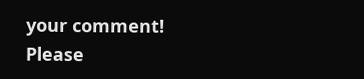your comment!
Please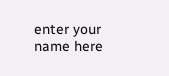enter your name here